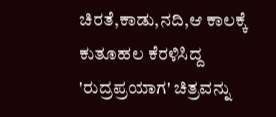ಚಿರತೆ,ಕಾಡು,ನದಿ,ಆ ಕಾಲಕ್ಕೆ ಕುತೂಹಲ ಕೆರಳಿಸಿದ್ದ 'ರುದ್ರಪ್ರಯಾಗ' ಚಿತ್ರವನ್ನು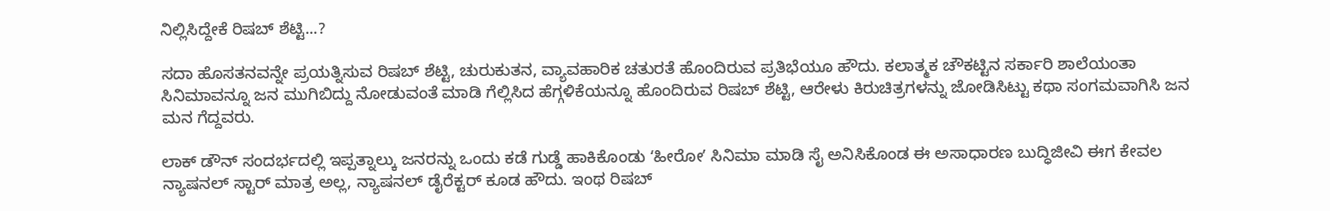ನಿಲ್ಲಿಸಿದ್ದೇಕೆ ರಿಷಬ್ ಶೆಟ್ಟಿ...?

ಸದಾ ಹೊಸತನವನ್ನೇ ಪ್ರಯತ್ನಿಸುವ ರಿಷಬ್ ಶೆಟ್ಟಿ, ಚುರುಕುತನ, ವ್ಯಾವಹಾರಿಕ ಚತುರತೆ ಹೊಂದಿರುವ ಪ್ರತಿಭೆಯೂ ಹೌದು. ಕಲಾತ್ಮಕ ಚೌಕಟ್ಟಿನ ಸರ್ಕಾರಿ ಶಾಲೆಯಂತಾ ಸಿನಿಮಾವನ್ನೂ ಜನ ಮುಗಿಬಿದ್ದು ನೋಡುವಂತೆ ಮಾಡಿ ಗೆಲ್ಲಿಸಿದ ಹೆಗ್ಗಳಿಕೆಯನ್ನೂ ಹೊಂದಿರುವ ರಿಷಬ್ ಶೆಟ್ಟಿ, ಆರೇಳು ಕಿರುಚಿತ್ರಗಳನ್ನು ಜೋಡಿಸಿಟ್ಟು ಕಥಾ ಸಂಗಮವಾಗಿಸಿ ಜನ ಮನ ಗೆದ್ದವರು.

ಲಾಕ್‌ ಡೌನ್‌ ಸಂದರ್ಭದಲ್ಲಿ ಇಪ್ಪತ್ನಾಲ್ಕು ಜನರನ್ನು ಒಂದು ಕಡೆ ಗುಡ್ಡೆ ಹಾಕಿಕೊಂಡು ʻಹೀರೋʼ ಸಿನಿಮಾ ಮಾಡಿ ಸೈ ಅನಿಸಿಕೊಂಡ ಈ ಅಸಾಧಾರಣ ಬು‌ದ್ಧಿಜೀವಿ ಈಗ ಕೇವಲ ನ್ಯಾಷನಲ್ ಸ್ಟಾರ್ ಮಾತ್ರ ಅಲ್ಲ, ನ್ಯಾಷನಲ್ ಡೈರೆಕ್ಟರ್ ಕೂಡ ಹೌದು. ಇಂಥ ರಿಷಬ್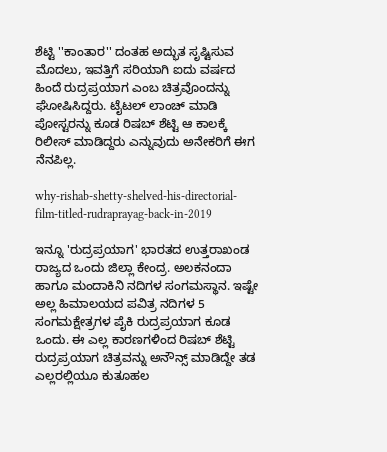ಶೆಟ್ಟಿ ''ಕಾಂತಾರ'' ದಂತಹ ಅದ್ಭುತ ಸೃಷ್ಟಿಸುವ ಮೊದಲು, ಇವತ್ತಿಗೆ ಸರಿಯಾಗಿ ಐದು ವರ್ಷದ ಹಿಂದೆ ರುದ್ರಪ್ರಯಾಗ ಎಂಬ ಚಿತ್ರವೊಂದನ್ನು ಘೋಷಿಸಿದ್ದರು. ಟೈಟಲ್ ಲಾಂಚ್ ಮಾಡಿ ಪೋಸ್ಟರನ್ನು ಕೂಡ ರಿಷಬ್ ಶೆಟ್ಟಿ ಆ ಕಾಲಕ್ಕೆ ರಿಲೀಸ್ ಮಾಡಿದ್ದರು ಎನ್ನುವುದು ಅನೇಕರಿಗೆ ಈಗ ನೆನಪಿಲ್ಲ.

why-rishab-shetty-shelved-his-directorial-film-titled-rudraprayag-back-in-2019

ಇನ್ನೂ 'ರುದ್ರಪ್ರಯಾಗ' ಭಾರತದ ಉತ್ತರಾಖಂಡ ರಾಜ್ಯದ ಒಂದು ಜಿಲ್ಲಾ ಕೇಂದ್ರ. ಅಲಕನಂದಾ ಹಾಗೂ ಮಂದಾಕಿನಿ ನದಿಗಳ ಸಂಗಮಸ್ಥಾನ. ಇಷ್ಟೇ ಅಲ್ಲ ಹಿಮಾಲಯದ ಪವಿತ್ರ ನದಿಗಳ 5 ಸಂಗಮಕ್ಷೇತ್ರಗಳ ಪೈಕಿ ರುದ್ರಪ್ರಯಾಗ ಕೂಡ ಒಂದು. ಈ ಎಲ್ಲ ಕಾರಣಗಳಿಂದ ರಿಷಬ್ ಶೆಟ್ಟಿ ರುದ್ರಪ್ರಯಾಗ ಚಿತ್ರವನ್ನು ಅನೌನ್ಸ್ ಮಾಡಿದ್ದೇ ತಡ ಎಲ್ಲರಲ್ಲಿಯೂ ಕುತೂಹಲ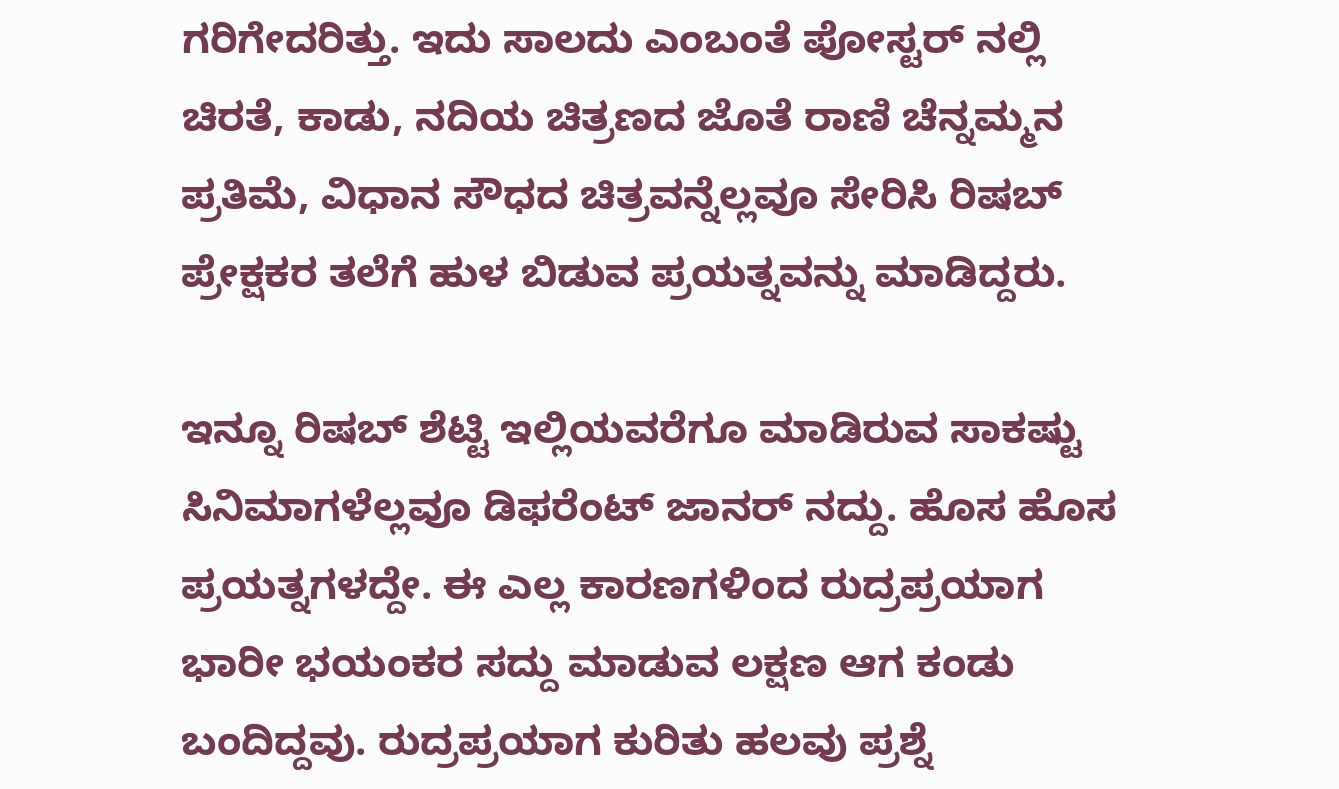ಗರಿಗೇದರಿತ್ತು. ಇದು ಸಾಲದು ಎಂಬಂತೆ ಪೋಸ್ಟರ್ ನಲ್ಲಿ ಚಿರತೆ, ಕಾಡು, ನದಿಯ ಚಿತ್ರಣದ ಜೊತೆ ರಾಣಿ ಚೆನ್ನಮ್ಮನ ಪ್ರತಿಮೆ, ವಿಧಾನ ಸೌಧದ ಚಿತ್ರವನ್ನೆಲ್ಲವೂ ಸೇರಿಸಿ ರಿಷಬ್ ಪ್ರೇಕ್ಷಕರ ತಲೆಗೆ ಹುಳ ಬಿಡುವ ಪ್ರಯತ್ನವನ್ನು ಮಾಡಿದ್ದರು.

ಇನ್ನೂ ರಿಷಬ್ ಶೆಟ್ಟಿ ಇಲ್ಲಿಯವರೆಗೂ ಮಾಡಿರುವ ಸಾಕಷ್ಟು ಸಿನಿಮಾಗಳೆಲ್ಲವೂ ಡಿಫರೆಂಟ್ ಜಾನರ್ ನದ್ದು. ಹೊಸ ಹೊಸ ಪ್ರಯತ್ನಗಳದ್ದೇ. ಈ ಎಲ್ಲ ಕಾರಣಗಳಿಂದ ರುದ್ರಪ್ರಯಾಗ ಭಾರೀ ಭಯಂಕರ ಸದ್ದು ಮಾಡುವ ಲಕ್ಷಣ ಆಗ ಕಂಡು ಬಂದಿದ್ದವು. ರುದ್ರಪ್ರಯಾಗ ಕುರಿತು ಹಲವು ಪ್ರಶ್ನೆ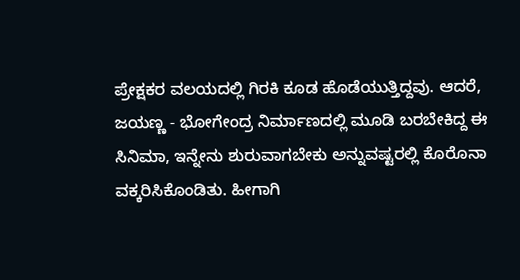ಪ್ರೇಕ್ಷಕರ ವಲಯದಲ್ಲಿ ಗಿರಕಿ ಕೂಡ ಹೊಡೆಯುತ್ತಿದ್ದವು. ಆದರೆ, ಜಯಣ್ಣ - ಭೋಗೇಂದ್ರ ನಿರ್ಮಾಣದಲ್ಲಿ ಮೂಡಿ ಬರಬೇಕಿದ್ದ ಈ ಸಿನಿಮಾ, ಇನ್ನೇನು ಶುರುವಾಗಬೇಕು ಅನ್ನುವಷ್ಟರಲ್ಲಿ ಕೊರೊನಾ ವಕ್ಕರಿಸಿಕೊಂಡಿತು. ಹೀಗಾಗಿ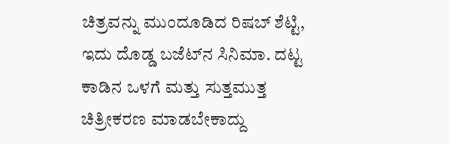ಚಿತ್ರವನ್ನು ಮುಂದೂಡಿದ ರಿಷಬ್ ಶೆಟ್ಟಿ, ಇದು ದೊಡ್ಡ ಬಜೆಟ್‌ನ ಸಿನಿಮಾ. ದಟ್ಟ ಕಾಡಿನ ಒಳಗೆ ಮತ್ತು ಸುತ್ತಮುತ್ತ ಚಿತ್ರೀಕರಣ ಮಾಡಬೇಕಾದ್ದು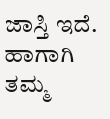ಜಾಸ್ತಿ ಇದೆ. ಹಾಗಾಗಿ ತಮ್ಮ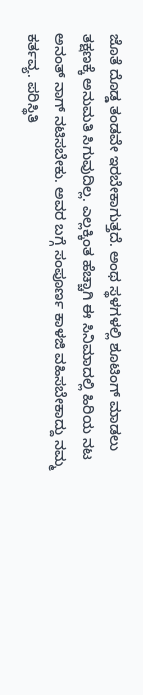ಜೊತೆ ದೊಡ್ಡ ತಂಡವೇ ಇರಬೇಕಾಗುತ್ತದೆ. ಅಂಥ ಸ್ಥಳಗಳಲ್ಲಿ ಶೂಟಿಂಗ್‌ ಮಾಡಲು ತಕ್ಷಣಕ್ಕೆ ಅನುಮತಿ ಸಿಗುವುದಿಲ್ಲ. ಎಲ್ಲಕ್ಕಿಂತ ಹೆಚ್ಚಾಗಿ ಈ ಸಿನಿಮಾದಲ್ಲಿ ಹಿರಿಯ ನಟ ಅನಂತ್‌ ನಾಗ್‌ ನಟಿಸಬೇಕು. ಅವರ ಬಗ್ಗೆ ಸಂಪೂರ್ಣ ಕಾಳಜಿ ವಹಿಸಬೇಕಾದ್ದು ನಮ್ಮ ಕರ್ತವ್ಯ. ಪರಿಸ್ಥಿತಿ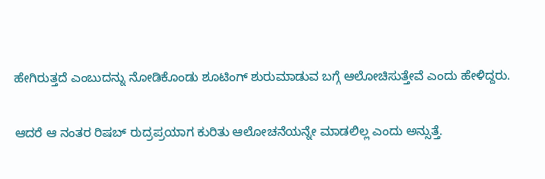ಹೇಗಿರುತ್ತದೆ ಎಂಬುದನ್ನು ನೋಡಿಕೊಂಡು ಶೂಟಿಂಗ್‌ ಶುರುಮಾಡುವ ಬಗ್ಗೆ ಆಲೋಚಿಸುತ್ತೇವೆ ಎಂದು ಹೇಳಿದ್ದರು.

ಆದರೆ ಆ ನಂತರ ರಿಷಬ್ ರುದ್ರಪ್ರಯಾಗ ಕುರಿತು ಆಲೋಚನೆಯನ್ನೇ ಮಾಡಲಿಲ್ಲ ಎಂದು ಅನ್ಸುತ್ತೆ.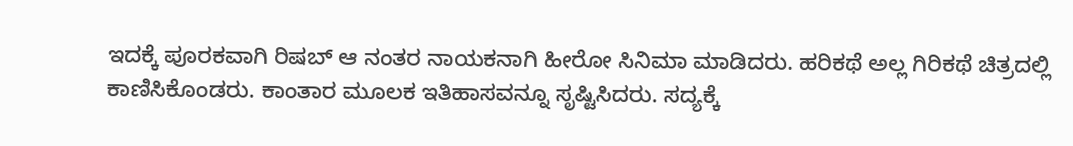ಇದಕ್ಕೆ ಪೂರಕವಾಗಿ ರಿಷಬ್ ಆ ನಂತರ ನಾಯಕನಾಗಿ ಹೀರೋ ಸಿನಿಮಾ ಮಾಡಿದರು. ಹರಿಕಥೆ ಅಲ್ಲ ಗಿರಿಕಥೆ ಚಿತ್ರದಲ್ಲಿ ಕಾಣಿಸಿಕೊಂಡರು. ಕಾಂತಾರ ಮೂಲಕ ಇತಿಹಾಸವನ್ನೂ ಸೃಷ್ಟಿಸಿದರು. ಸದ್ಯಕ್ಕೆ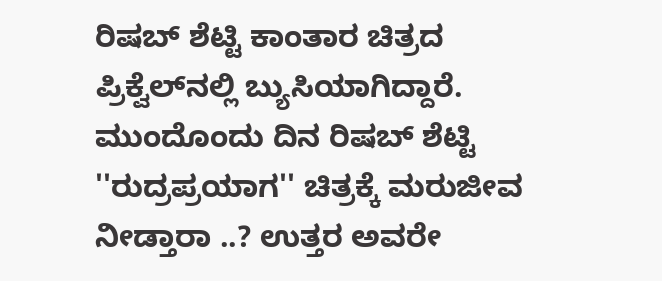ರಿಷಬ್ ಶೆಟ್ಟಿ ಕಾಂತಾರ ಚಿತ್ರದ ಪ್ರಿಕ್ವೆಲ್‌ನಲ್ಲಿ ಬ್ಯುಸಿಯಾಗಿದ್ದಾರೆ. ಮುಂದೊಂದು ದಿನ ರಿಷಬ್ ಶೆಟ್ಟಿ ''ರುದ್ರಪ್ರಯಾಗ'' ಚಿತ್ರಕ್ಕೆ ಮರುಜೀವ ನೀಡ್ತಾರಾ ..? ಉತ್ತರ ಅವರೇ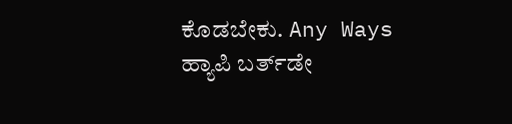ಕೊಡಬೇಕು. Any Ways ಹ್ಯಾಪಿ ಬರ್ತ್‌ಡೇ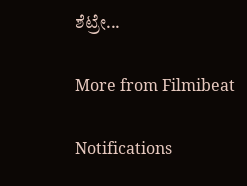ಶೆಟ್ರೇ...

More from Filmibeat

Notifications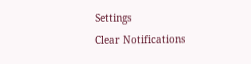Settings
Clear Notifications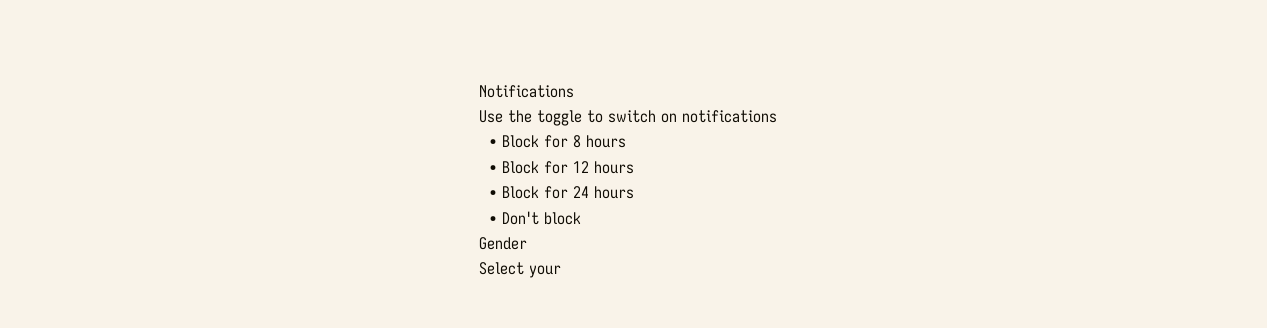Notifications
Use the toggle to switch on notifications
  • Block for 8 hours
  • Block for 12 hours
  • Block for 24 hours
  • Don't block
Gender
Select your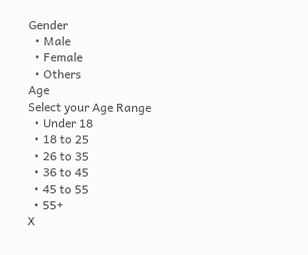Gender
  • Male
  • Female
  • Others
Age
Select your Age Range
  • Under 18
  • 18 to 25
  • 26 to 35
  • 36 to 45
  • 45 to 55
  • 55+
X